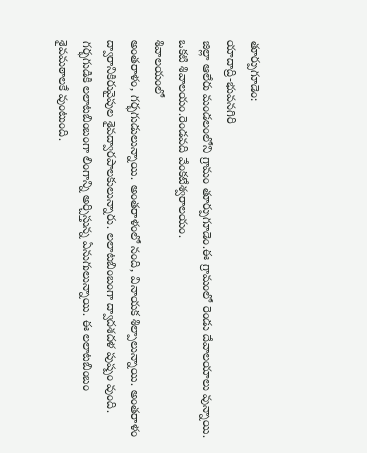తూర్పుగూడెం:
యాదాద్రి-భువనగిరి
జిల్లా ఆలేరు మండలంలోని గ్రామం తూర్పుగూడెం.ఈ గ్రామంలో రెండు దేవాలయాలు వున్నాయి.
ఒకటి శివాలయం.రెండవది వేంకటేశ్వరాలయం.
శివాలయంలో
అంతరాళం, గర్భగుడులున్నాయి. అంతరాళంలో నంది, వినాయక శిల్పాలున్నాయి. అంతరాళం
ద్వారానికిరువైపుల శైవద్వారపాలకులున్నారు. లలాటబింబంగా ద్వాదశదళ పుష్పం వుంది.
గర్భగుడికి లలాటబింబంగా లింగాన్ని అర్చిస్తున్న ఏనుగులున్నాయి. ఈ లలాటబింబం
శైవమఠాలకే వుంటుంది.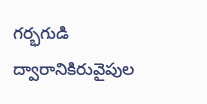గర్భగుడి ద్వారానికిరువైపుల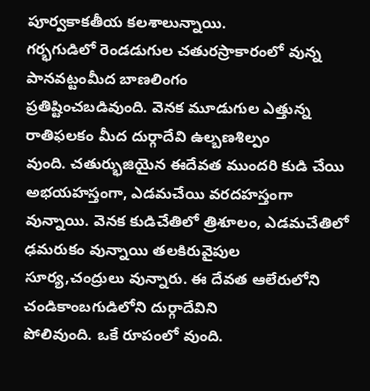పూర్వకాకతీయ కలశాలున్నాయి.
గర్భగుడిలో రెండడుగుల చతురస్రాకారంలో వున్న పానవట్టంమీద బాణలింగం
ప్రతిష్టించబడివుంది. వెనక మూడుగుల ఎత్తున్న రాతిఫలకం మీద దుర్గాదేవి ఉల్బణశిల్పం
వుంది. చతుర్భుజియైన ఈదేవత ముందరి కుడి చేయి అభయహస్తంగా, ఎడమచేయి వరదహస్తంగా
వున్నాయి. వెనక కుడిచేతిలో త్రిశూలం, ఎడమచేతిలో ఢమరుకం వున్నాయి తలకిరువైపుల
సూర్య,చంద్రులు వున్నారు. ఈ దేవత ఆలేరులోని చండికాంబగుడిలోని దుర్గాదేవిని
పోలివుంది. ఒకే రూపంలో వుంది.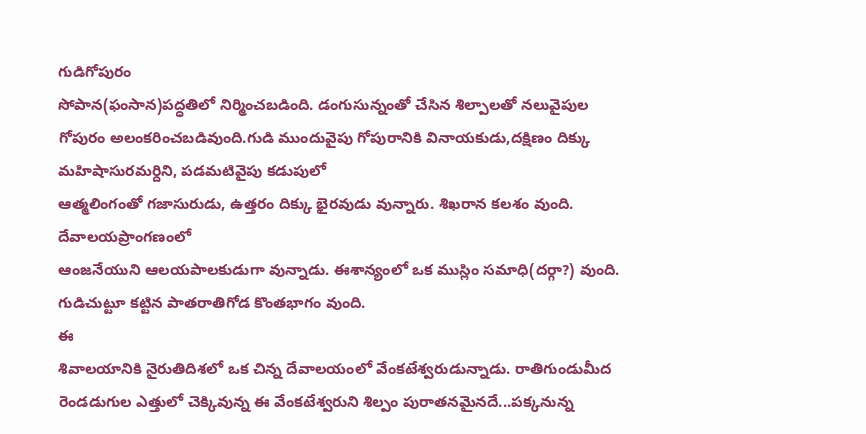గుడిగోపురం
సోపాన(ఫంసాన)పద్ధతిలో నిర్మించబడింది. డంగుసున్నంతో చేసిన శిల్పాలతో నలువైపుల
గోపురం అలంకరించబడివుంది.గుడి ముందువైపు గోపురానికి వినాయకుడు,దక్షిణం దిక్కు
మహిషాసురమర్దిని, పడమటివైపు కడుపులో
ఆత్మలింగంతో గజాసురుడు, ఉత్తరం దిక్కు భైరవుడు వున్నారు. శిఖరాన కలశం వుంది.
దేవాలయప్రాంగణంలో
ఆంజనేయుని ఆలయపాలకుడుగా వున్నాడు. ఈశాన్యంలో ఒక ముస్లిం సమాధి(దర్గా?) వుంది.
గుడిచుట్టూ కట్టిన పాతరాతిగోడ కొంతభాగం వుంది.
ఈ
శివాలయానికి నైరుతిదిశలో ఒక చిన్న దేవాలయంలో వేంకటేశ్వరుడున్నాడు. రాతిగుండుమీద
రెండడుగుల ఎత్తులో చెక్కివున్న ఈ వేంకటేశ్వరుని శిల్పం పురాతనమైనదే...పక్కనున్న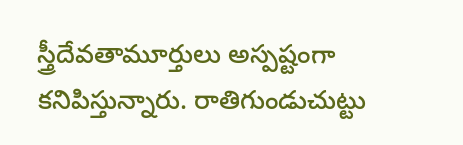స్త్రీదేవతామూర్తులు అస్పష్టంగా కనిపిస్తున్నారు. రాతిగుండుచుట్టు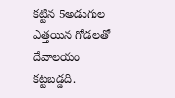కట్టిన 5అడుగుల
ఎత్తయిన గోడలతో దేవాలయం కట్టబడ్డది.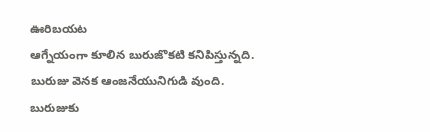ఊరిబయట
ఆగ్నేయంగా కూలిన బురుజొకటి కనిపిస్తున్నది. బురుజు వెనక ఆంజనేయునిగుడి వుంది. బురుజుకు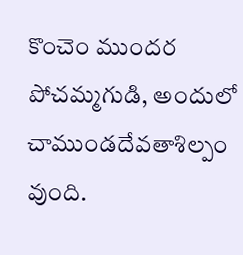కొంచెం ముందర పోచమ్మగుడి, అందులో చాముండదేవతాశిల్పం వుంది.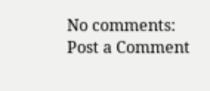No comments:
Post a Comment